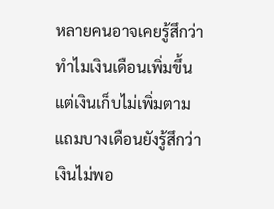หลายคนอาจเคยรู้สึกว่าทำไมเงินเดือนเพิ่มขึ้น แต่เงินเก็บไม่เพิ่มตาม แถมบางเดือนยังรู้สึกว่าเงินไม่พอ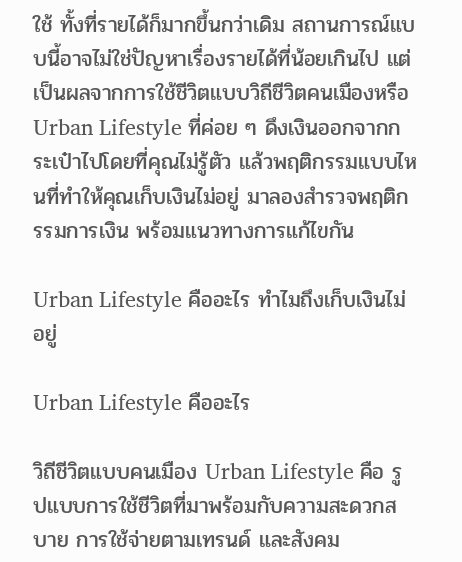ใช้ ทั้งที่รายได้ก็มากขึ้นกว่าเดิม สถานการณ์แบบนี้อาจไม่ใช่ปัญหาเรื่องรายได้ที่น้อยเกินไป แต่เป็นผลจากการใช้ชีวิตแบบวิถีชีวิตคนเมืองหรือ Urban Lifestyle ที่ค่อย ๆ ดึงเงินออกจากกระเป๋าไปโดยที่คุณไม่รู้ตัว แล้วพฤติกรรมแบบไหนที่ทำให้คุณเก็บเงินไม่อยู่ มาลองสำรวจพฤติกรรมการเงิน พร้อมแนวทางการแก้ไขกัน

Urban Lifestyle คืออะไร ทำไมถึงเก็บเงินไม่อยู่

Urban Lifestyle คืออะไร

วิถีชีวิตแบบคนเมือง Urban Lifestyle คือ รูปแบบการใช้ชีวิตที่มาพร้อมกับความสะดวกสบาย การใช้จ่ายตามเทรนด์ และสังคม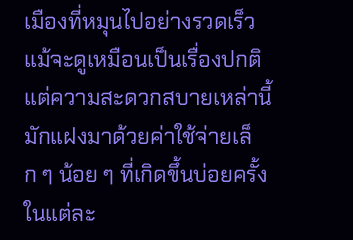เมืองที่หมุนไปอย่างรวดเร็ว แม้จะดูเหมือนเป็นเรื่องปกติ แต่ความสะดวกสบายเหล่านี้มักแฝงมาด้วยค่าใช้จ่ายเล็ก ๆ น้อย ๆ ที่เกิดขึ้นบ่อยครั้งในแต่ละ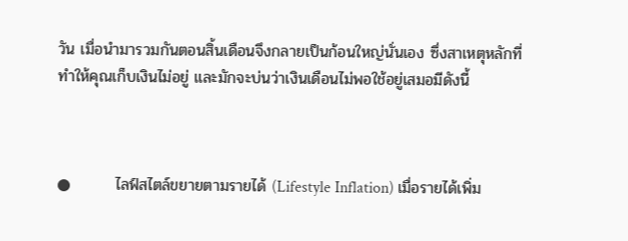วัน เมื่อนำมารวมกันตอนสิ้นเดือนจึงกลายเป็นก้อนใหญ่นั่นเอง ซึ่งสาเหตุหลักที่ทำให้คุณเก็บเงินไม่อยู่ และมักจะบ่นว่าเงินเดือนไม่พอใช้อยู่เสมอมีดังนี้



●        ไลฟ์สไตล์ขยายตามรายได้ (Lifestyle Inflation) เมื่อรายได้เพิ่ม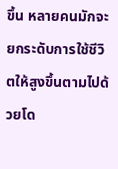ขึ้น หลายคนมักจะยกระดับการใช้ชีวิตให้สูงขึ้นตามไปด้วยโด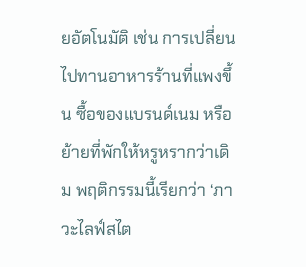ยอัตโนมัติ เช่น การเปลี่ยนไปทานอาหารร้านที่แพงขึ้น ซื้อของแบรนด์เนม หรือย้ายที่พักให้หรูหรากว่าเดิม พฤติกรรมนี้เรียกว่า ‘ภาวะไลฟ์สไต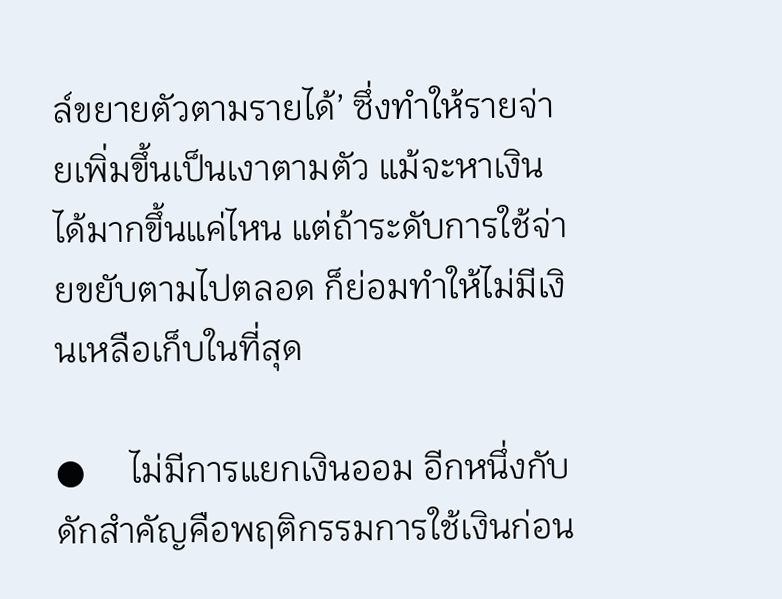ล์ขยายตัวตามรายได้’ ซึ่งทำให้รายจ่ายเพิ่มขึ้นเป็นเงาตามตัว แม้จะหาเงินได้มากขึ้นแค่ไหน แต่ถ้าระดับการใช้จ่ายขยับตามไปตลอด ก็ย่อมทำให้ไม่มีเงินเหลือเก็บในที่สุด

●     ไม่มีการแยกเงินออม อีกหนึ่งกับดักสำคัญคือพฤติกรรมการใช้เงินก่อน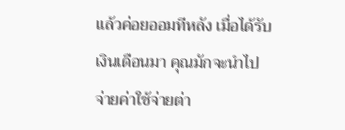แล้วค่อยออมทีหลัง เมื่อได้รับเงินเดือนมา คุณมักจะนำไปจ่ายค่าใช้จ่ายต่า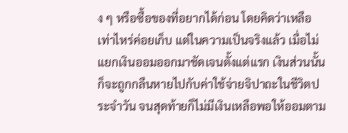ง ๆ หรือซื้อของที่อยากได้ก่อน โดยคิดว่าเหลือเท่าไหร่ค่อยเก็บ แต่ในความเป็นจริงแล้ว เมื่อไม่แยกเงินออมออกมาชัดเจนตั้งแต่แรก เงินส่วนนั้นก็จะถูกกลืนหายไปกับค่าใช้จ่ายจิปาถะในชีวิตประจำวัน จนสุดท้ายก็ไม่มีเงินเหลือพอให้ออมตาม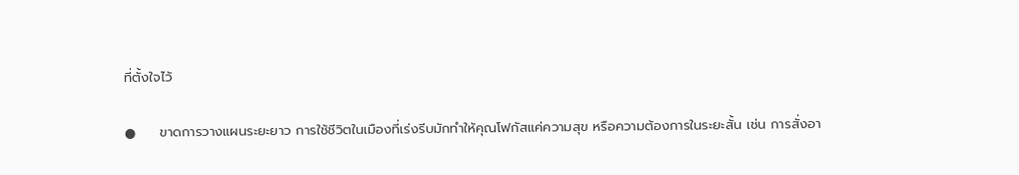ที่ตั้งใจไว้

●     ขาดการวางแผนระยะยาว การใช้ชีวิตในเมืองที่เร่งรีบมักทำให้คุณโฟกัสแค่ความสุข หรือความต้องการในระยะสั้น เช่น การสั่งอา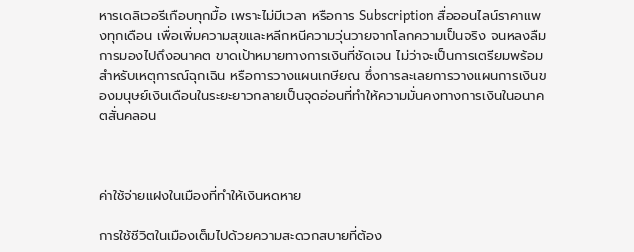หารเดลิเวอรีเกือบทุกมื้อ เพราะไม่มีเวลา หรือการ Subscription สื่อออนไลน์ราคาแพงทุกเดือน เพื่อเพิ่มความสุขและหลีกหนีความวุ่นวายจากโลกความเป็นจริง จนหลงลืมการมองไปถึงอนาคต ขาดเป้าหมายทางการเงินที่ชัดเจน ไม่ว่าจะเป็นการเตรียมพร้อมสำหรับเหตุการณ์ฉุกเฉิน หรือการวางแผนเกษียณ ซึ่งการละเลยการวางแผนการเงินของมนุษย์เงินเดือนในระยะยาวกลายเป็นจุดอ่อนที่ทำให้ความมั่นคงทางการเงินในอนาคตสั่นคลอน



ค่าใช้จ่ายแฝงในเมืองที่ทำให้เงินหดหาย

การใช้ชีวิตในเมืองเต็มไปด้วยความสะดวกสบายที่ต้อง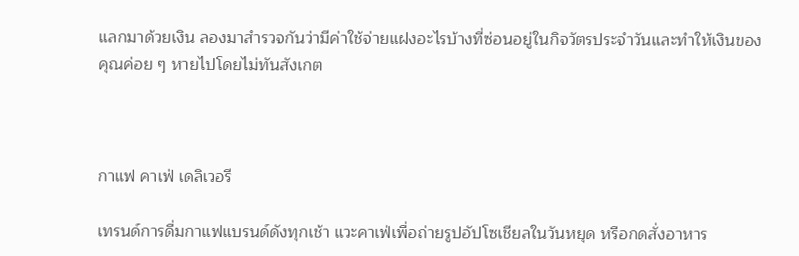แลกมาด้วยเงิน ลองมาสำรวจกันว่ามีค่าใช้จ่ายแฝงอะไรบ้างที่ซ่อนอยู่ในกิจวัตรประจำวันและทำให้เงินของคุณค่อย ๆ หายไปโดยไม่ทันสังเกต



กาแฟ คาเฟ่ เดลิเวอรี

เทรนด์การดื่มกาแฟแบรนด์ดังทุกเช้า แวะคาเฟ่เพื่อถ่ายรูปอัปโซเชียลในวันหยุด หรือกดสั่งอาหาร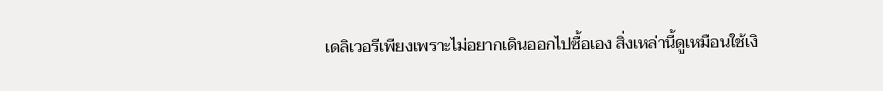เดลิเวอรีเพียงเพราะไม่อยากเดินออกไปซื้อเอง สิ่งเหล่านี้ดูเหมือนใช้เงิ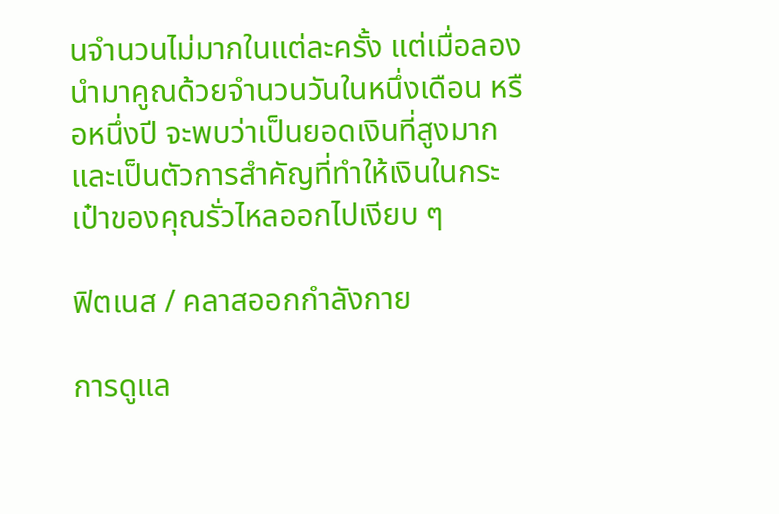นจำนวนไม่มากในแต่ละครั้ง แต่เมื่อลองนำมาคูณด้วยจำนวนวันในหนึ่งเดือน หรือหนึ่งปี จะพบว่าเป็นยอดเงินที่สูงมาก และเป็นตัวการสำคัญที่ทำให้เงินในกระเป๋าของคุณรั่วไหลออกไปเงียบ ๆ

ฟิตเนส / คลาสออกกำลังกาย

การดูแล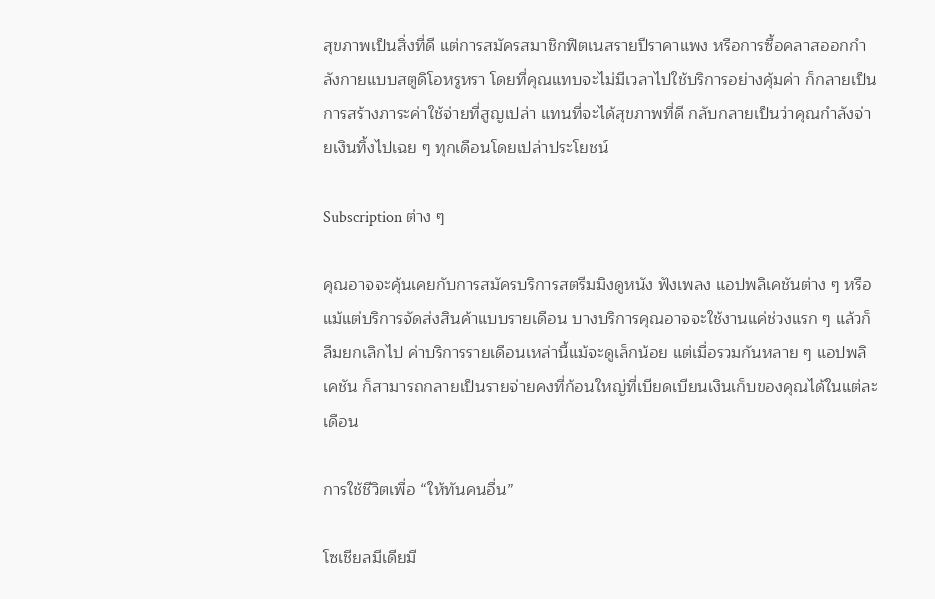สุขภาพเป็นสิ่งที่ดี แต่การสมัครสมาชิกฟิตเนสรายปีราคาแพง หรือการซื้อคลาสออกกำลังกายแบบสตูดิโอหรูหรา โดยที่คุณแทบจะไม่มีเวลาไปใช้บริการอย่างคุ้มค่า ก็กลายเป็นการสร้างภาระค่าใช้จ่ายที่สูญเปล่า แทนที่จะได้สุขภาพที่ดี กลับกลายเป็นว่าคุณกำลังจ่ายเงินทิ้งไปเฉย ๆ ทุกเดือนโดยเปล่าประโยชน์

Subscription ต่าง ๆ

คุณอาจจะคุ้นเคยกับการสมัครบริการสตรีมมิงดูหนัง ฟังเพลง แอปพลิเคชันต่าง ๆ หรือแม้แต่บริการจัดส่งสินค้าแบบรายเดือน บางบริการคุณอาจจะใช้งานแค่ช่วงแรก ๆ แล้วก็ลืมยกเลิกไป ค่าบริการรายเดือนเหล่านี้แม้จะดูเล็กน้อย แต่เมื่อรวมกันหลาย ๆ แอปพลิเคชัน ก็สามารถกลายเป็นรายจ่ายคงที่ก้อนใหญ่ที่เบียดเบียนเงินเก็บของคุณได้ในแต่ละเดือน

การใช้ชีวิตเพื่อ “ให้ทันคนอื่น”

โซเชียลมีเดียมี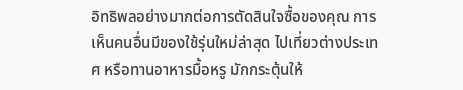อิทธิพลอย่างมากต่อการตัดสินใจซื้อของคุณ การเห็นคนอื่นมีของใช้รุ่นใหม่ล่าสุด ไปเที่ยวต่างประเทศ หรือทานอาหารมื้อหรู มักกระตุ้นให้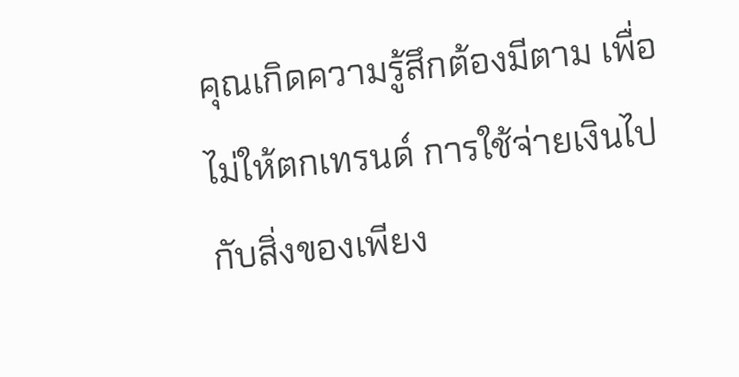คุณเกิดความรู้สึกต้องมีตาม เพื่อไม่ให้ตกเทรนด์ การใช้จ่ายเงินไปกับสิ่งของเพียง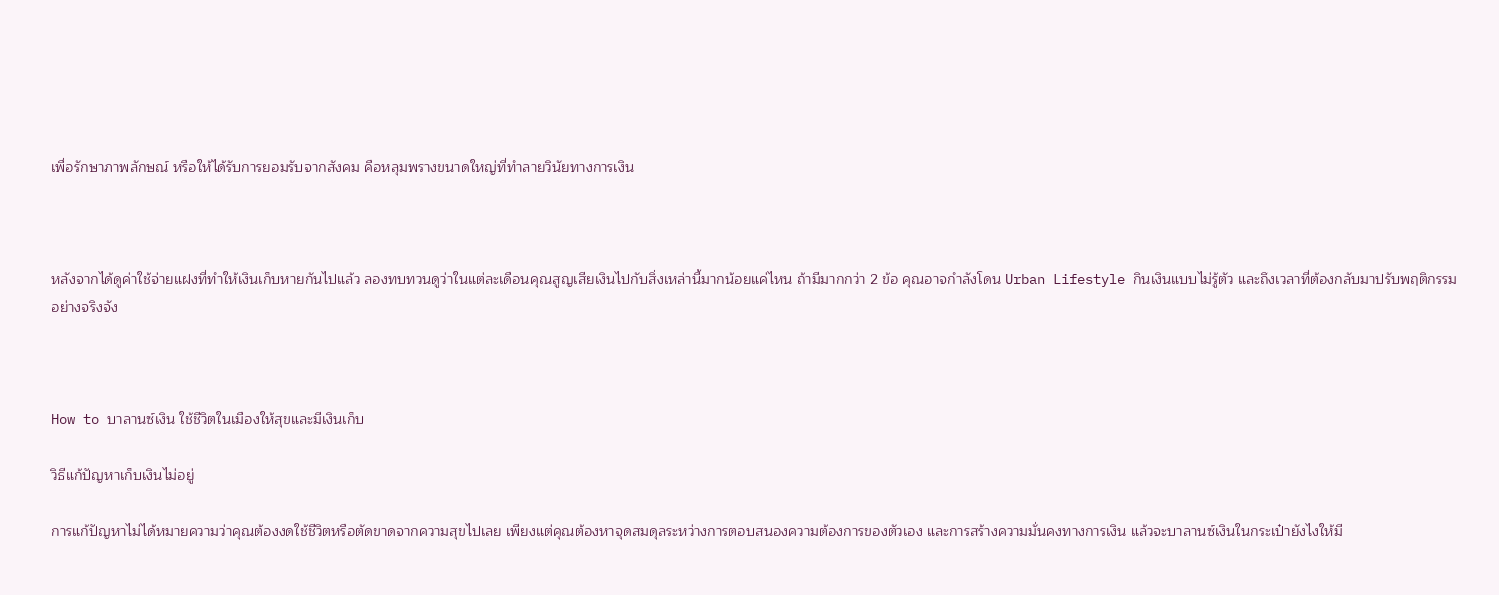เพื่อรักษาภาพลักษณ์ หรือให้ได้รับการยอมรับจากสังคม คือหลุมพรางขนาดใหญ่ที่ทำลายวินัยทางการเงิน



หลังจากได้ดูค่าใช้จ่ายแฝงที่ทำให้เงินเก็บหายกันไปแล้ว ลองทบทวนดูว่าในแต่ละเดือนคุณสูญเสียเงินไปกับสิ่งเหล่านี้มากน้อยแค่ไหน ถ้ามีมากกว่า 2 ข้อ คุณอาจกำลังโดน Urban Lifestyle กินเงินแบบไม่รู้ตัว และถึงเวลาที่ต้องกลับมาปรับพฤติกรรมอย่างจริงจัง



How to บาลานซ์เงิน ใช้ชีวิตในเมืองให้สุขและมีเงินเก็บ

วิธีแก้ปัญหาเก็บเงินไม่อยู่

การแก้ปัญหาไม่ได้หมายความว่าคุณต้องงดใช้ชีวิตหรือตัดขาดจากความสุขไปเลย เพียงแต่คุณต้องหาจุดสมดุลระหว่างการตอบสนองความต้องการของตัวเอง และการสร้างความมั่นคงทางการเงิน แล้วจะบาลานซ์เงินในกระเป๋ายังไงให้มี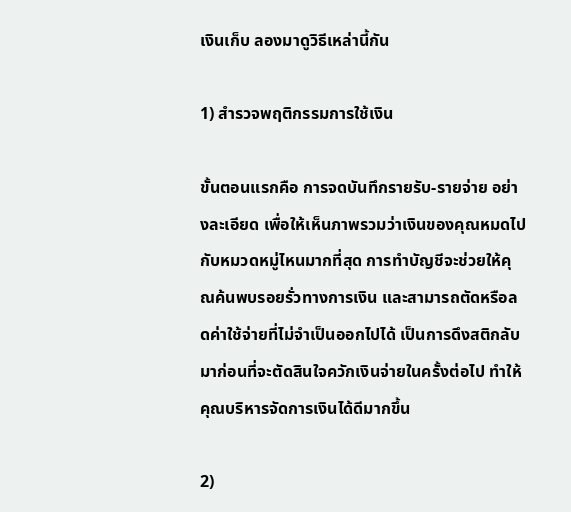เงินเก็บ ลองมาดูวิธีเหล่านี้กัน

1) สำรวจพฤติกรรมการใช้เงิน

ขั้นตอนแรกคือ การจดบันทึกรายรับ-รายจ่าย อย่างละเอียด เพื่อให้เห็นภาพรวมว่าเงินของคุณหมดไปกับหมวดหมู่ไหนมากที่สุด การทำบัญชีจะช่วยให้คุณค้นพบรอยรั่วทางการเงิน และสามารถตัดหรือลดค่าใช้จ่ายที่ไม่จำเป็นออกไปได้ เป็นการดึงสติกลับมาก่อนที่จะตัดสินใจควักเงินจ่ายในครั้งต่อไป ทำให้คุณบริหารจัดการเงินได้ดีมากขึ้น

2)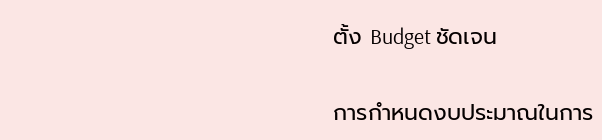ตั้ง Budget ชัดเจน

การกำหนดงบประมาณในการ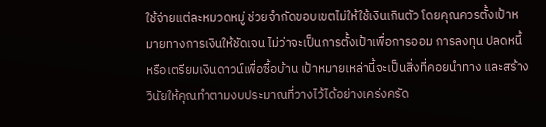ใช้จ่ายแต่ละหมวดหมู่ ช่วยจำกัดขอบเขตไม่ให้ใช้เงินเกินตัว โดยคุณควรตั้งเป้าหมายทางการเงินให้ชัดเจน ไม่ว่าจะเป็นการตั้งเป้าเพื่อการออม การลงทุน ปลดหนี้ หรือเตรียมเงินดาวน์เพื่อซื้อบ้าน เป้าหมายเหล่านี้จะเป็นสิ่งที่คอยนำทาง และสร้างวินัยให้คุณทำตามงบประมาณที่วางไว้ได้อย่างเคร่งครัด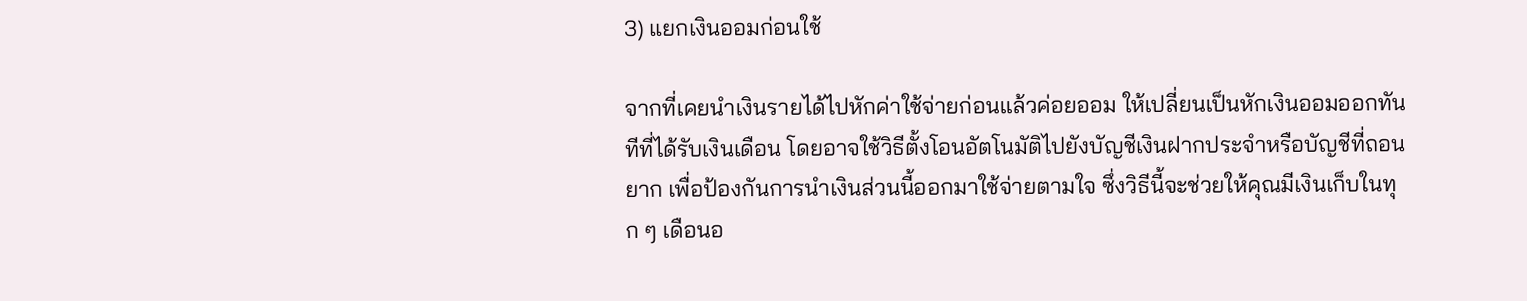3) แยกเงินออมก่อนใช้

จากที่เคยนำเงินรายได้ไปหักค่าใช้จ่ายก่อนแล้วค่อยออม ให้เปลี่ยนเป็นหักเงินออมออกทันทีที่ได้รับเงินเดือน โดยอาจใช้วิธีตั้งโอนอัตโนมัติไปยังบัญชีเงินฝากประจำหรือบัญชีที่ถอนยาก เพื่อป้องกันการนำเงินส่วนนี้ออกมาใช้จ่ายตามใจ ซึ่งวิธีนี้จะช่วยให้คุณมีเงินเก็บในทุก ๆ เดือนอ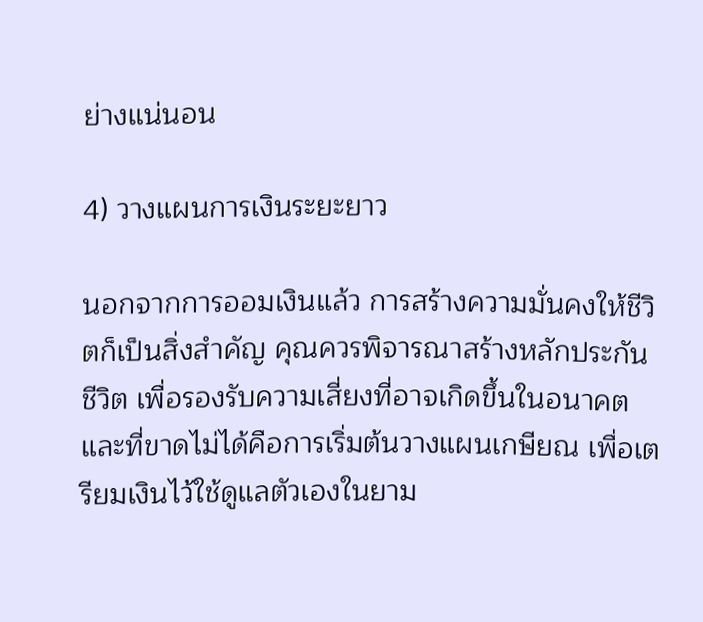ย่างแน่นอน

4) วางแผนการเงินระยะยาว

นอกจากการออมเงินแล้ว การสร้างความมั่นคงให้ชีวิตก็เป็นสิ่งสำคัญ คุณควรพิจารณาสร้างหลักประกันชีวิต เพื่อรองรับความเสี่ยงที่อาจเกิดขึ้นในอนาคต และที่ขาดไม่ได้คือการเริ่มต้นวางแผนเกษียณ เพื่อเตรียมเงินไว้ใช้ดูแลตัวเองในยาม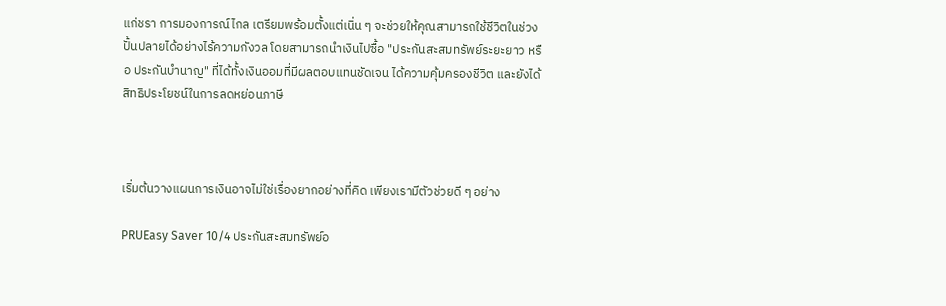แก่ชรา การมองการณ์ไกล เตรียมพร้อมตั้งแต่เนิ่น ๆ จะช่วยให้คุณสามารถใช้ชีวิตในช่วงปั้นปลายได้อย่างไร้ความกังวล โดยสามารถนำเงินไปซื้อ "ประกันสะสมทรัพย์ระยะยาว หรือ ประกันบำนาญ" ที่ได้ทั้งเงินออมที่มีผลตอบแทนชัดเจน ได้ความคุ้มครองชีวิต และยังได้สิทธิประโยชน์ในการลดหย่อนภาษี



เริ่มต้นวางแผนการเงินอาจไม่ใช่เรื่องยากอย่างที่คิด เพียงเรามีตัวช่วยดี ๆ อย่าง

PRUEasy Saver 10/4 ประกันสะสมทรัพย์อ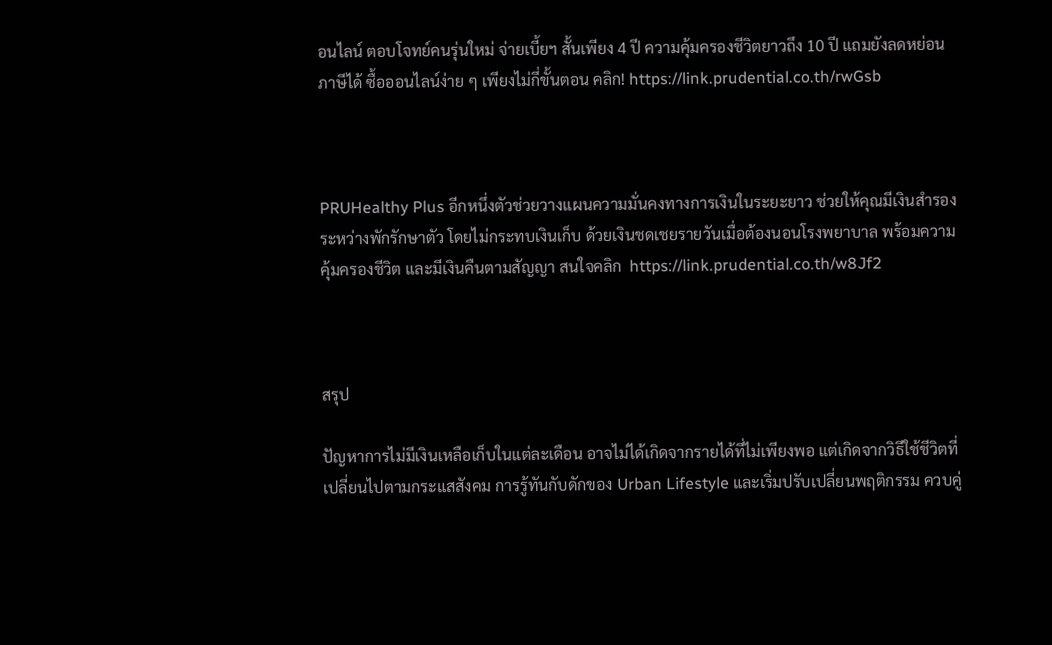อนไลน์ ตอบโจทย์คนรุ่นใหม่ จ่ายเบี้ยฯ สั้นเพียง 4 ปี ความคุ้มครองชีวิตยาวถึง 10 ปี แถมยังลดหย่อนภาษีได้ ซื้อออนไลน์ง่าย ๆ เพียงไม่กี่ขั้นตอน คลิก! https://link.prudential.co.th/rwGsb



PRUHealthy Plus อีกหนึ่งตัวช่วยวางแผนความมั่นคงทางการเงินในระยะยาว ช่วยให้คุณมีเงินสำรองระหว่างพักรักษาตัว โดยไม่กระทบเงินเก็บ ด้วยเงินชดเชยรายวันเมื่อต้องนอนโรงพยาบาล พร้อมความคุ้มครองชีวิต และมีเงินคืนตามสัญญา สนใจคลิก  https://link.prudential.co.th/w8Jf2



สรุป

ปัญหาการไม่มีเงินเหลือเก็บในแต่ละเดือน อาจไม่ได้เกิดจากรายได้ที่ไม่เพียงพอ แต่เกิดจากวิธีใช้ชีวิตที่เปลี่ยนไปตามกระแสสังคม การรู้ทันกับดักของ Urban Lifestyle และเริ่มปรับเปลี่ยนพฤติกรรม ควบคู่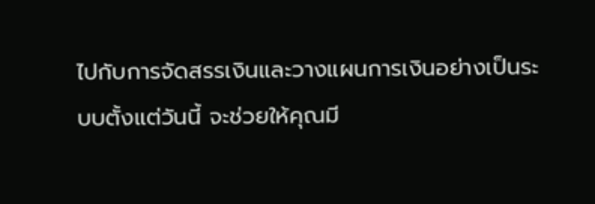ไปกับการจัดสรรเงินและวางแผนการเงินอย่างเป็นระบบตั้งแต่วันนี้ จะช่วยให้คุณมี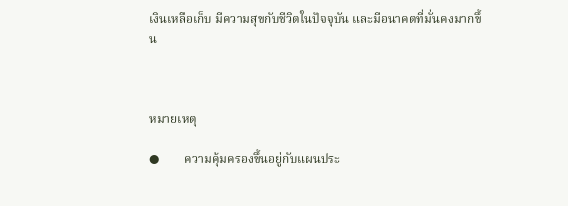เงินเหลือเก็บ มีความสุขกับชีวิตในปัจจุบัน และมีอนาคตที่มั่นคงมากขึ้น



หมายเหตุ

●        ความคุ้มครองขึ้นอยู่กับแผนประ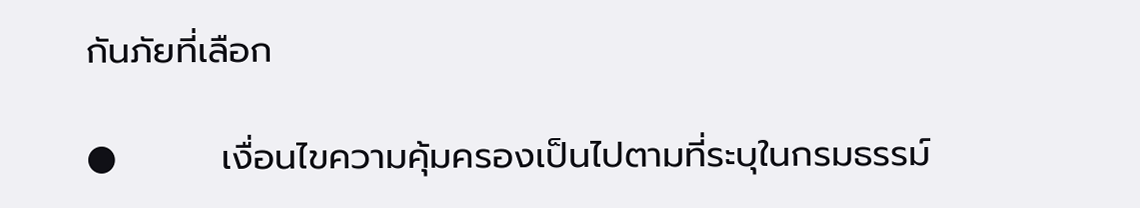กันภัยที่เลือก

●        เงื่อนไขความคุ้มครองเป็นไปตามที่ระบุในกรมธรรม์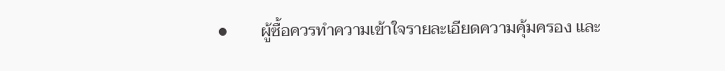●        ผู้ซื้อควรทำความเข้าใจรายละเอียดความคุ้มครอง และ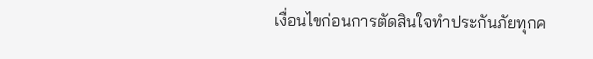เงื่อนไขก่อนการตัดสินใจทำประกันภัยทุกค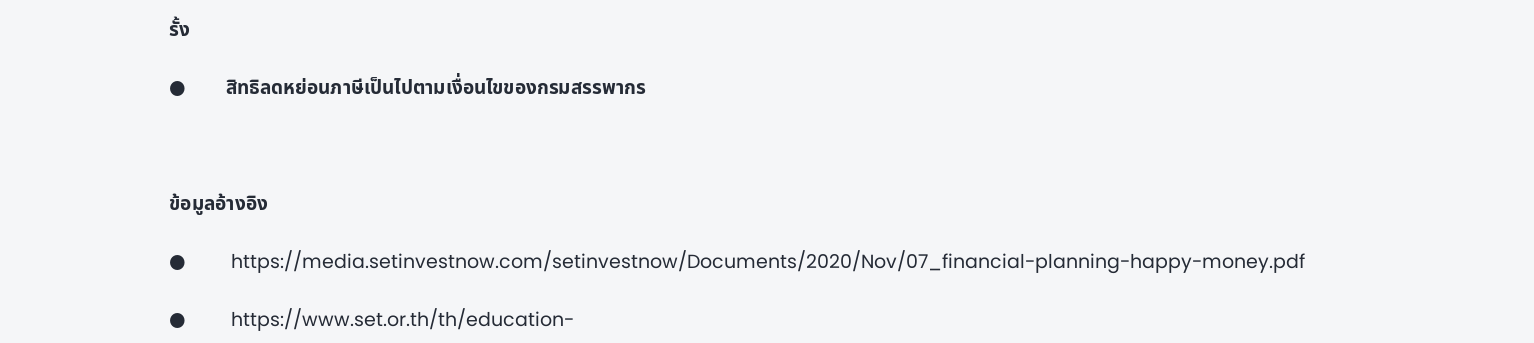รั้ง

●        สิทธิลดหย่อนภาษีเป็นไปตามเงื่อนไขของกรมสรรพากร



ข้อมูลอ้างอิง

●         https://media.setinvestnow.com/setinvestnow/Documents/2020/Nov/07_financial-planning-happy-money.pdf

●         https://www.set.or.th/th/education-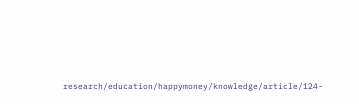research/education/happymoney/knowledge/article/124-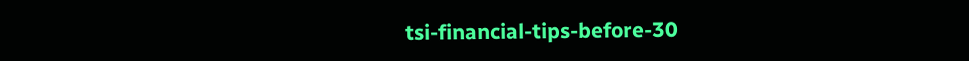tsi-financial-tips-before-30